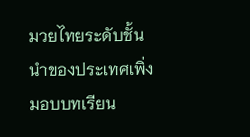มวยไทยระดับชั้นนำของประเทศเพิ่งมอบบทเรียน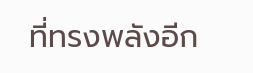ที่ทรงพลังอีก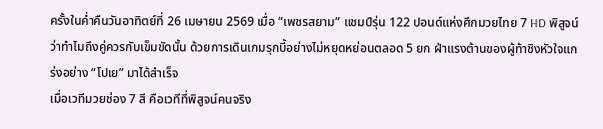ครั้งในค่ำคืนวันอาทิตย์ที่ 26 เมษายน 2569 เมื่อ “เพชรสยาม” แชมป์รุ่น 122 ปอนด์แห่งศึกมวยไทย 7 HD พิสูจน์ว่าทำไมถึงคู่ควรกับเข็มขัดนั้น ด้วยการเดินเกมรุกบี้อย่างไม่หยุดหย่อนตลอด 5 ยก ฝ่าแรงต้านของผู้ท้าชิงหัวใจแกร่งอย่าง “โปเย” มาได้สำเร็จ
เมื่อเวทีมวยช่อง 7 สี คือเวทีที่พิสูจน์คนจริง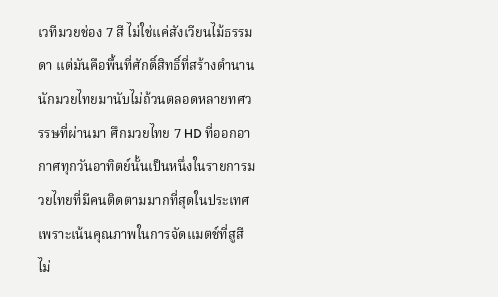เวทีมวยช่อง 7 สี ไม่ใช่แค่สังเวียนไม้ธรรมดา แต่มันคือพื้นที่ศักดิ์สิทธิ์ที่สร้างตำนานนักมวยไทยมานับไม่ถ้วนตลอดหลายทศวรรษที่ผ่านมา ศึกมวยไทย 7 HD ที่ออกอากาศทุกวันอาทิตย์นั้นเป็นหนึ่งในรายการมวยไทยที่มีคนติดตามมากที่สุดในประเทศ เพราะเน้นคุณภาพในการจัดแมตช์ที่สูสี ไม่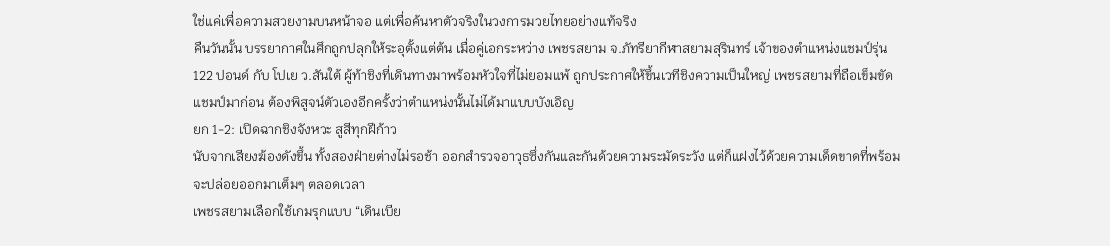ใช่แค่เพื่อความสวยงามบนหน้าจอ แต่เพื่อค้นหาตัวจริงในวงการมวยไทยอย่างแท้จริง
คืนวันนั้น บรรยากาศในศึกถูกปลุกให้ระอุตั้งแต่ต้น เมื่อคู่เอกระหว่าง เพชรสยาม จ.ภัทรียากีฬาสยามสุรินทร์ เจ้าของตำแหน่งแชมป์รุ่น 122 ปอนด์ กับ โปเย ว.สันใต้ ผู้ท้าชิงที่เดินทางมาพร้อมหัวใจที่ไม่ยอมแพ้ ถูกประกาศให้ขึ้นเวทีชิงความเป็นใหญ่ เพชรสยามที่ถือเข็มขัดแชมป์มาก่อน ต้องพิสูจน์ตัวเองอีกครั้งว่าตำแหน่งนั้นไม่ได้มาแบบบังเอิญ
ยก 1-2: เปิดฉากชิงจังหวะ สูสีทุกฝีก้าว
นับจากเสียงฆ้องดังขึ้น ทั้งสองฝ่ายต่างไม่รอช้า ออกสำรวจอาวุธซึ่งกันและกันด้วยความระมัดระวัง แต่ก็แฝงไว้ด้วยความเด็ดขาดที่พร้อมจะปล่อยออกมาเต็มๆ ตลอดเวลา
เพชรสยามเลือกใช้เกมรุกแบบ “เดินเบีย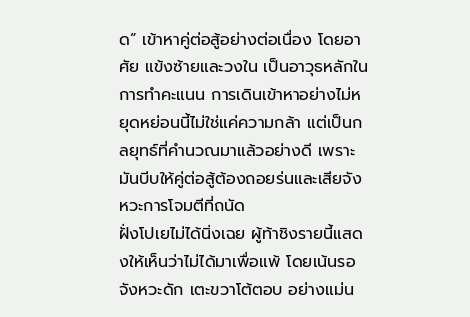ด” เข้าหาคู่ต่อสู้อย่างต่อเนื่อง โดยอาศัย แข้งซ้ายและวงใน เป็นอาวุธหลักในการทำคะแนน การเดินเข้าหาอย่างไม่หยุดหย่อนนี้ไม่ใช่แค่ความกล้า แต่เป็นกลยุทธ์ที่คำนวณมาแล้วอย่างดี เพราะมันบีบให้คู่ต่อสู้ต้องถอยร่นและเสียจังหวะการโจมตีที่ถนัด
ฝั่งโปเยไม่ได้นิ่งเฉย ผู้ท้าชิงรายนี้แสดงให้เห็นว่าไม่ได้มาเพื่อแพ้ โดยเน้นรอจังหวะดัก เตะขวาโต้ตอบ อย่างแม่น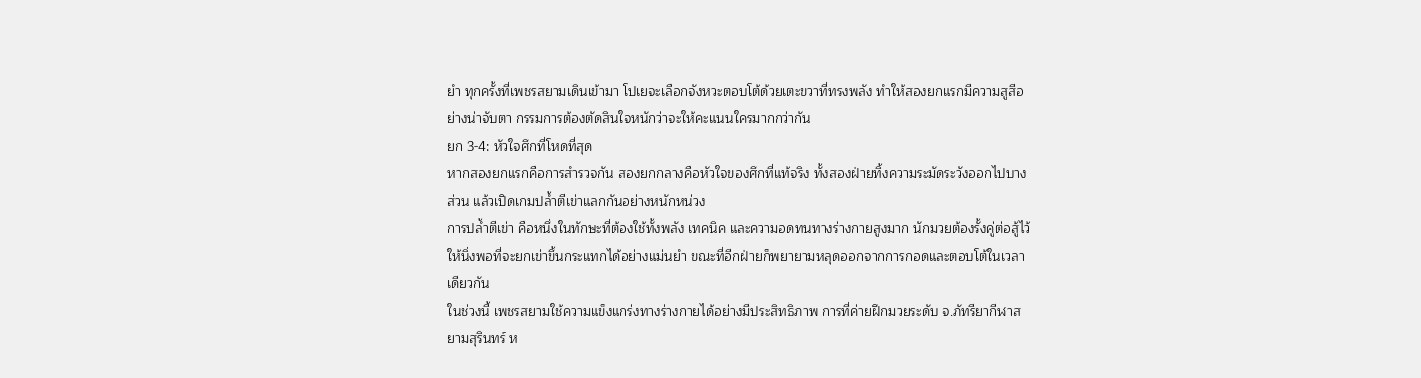ยำ ทุกครั้งที่เพชรสยามเดินเข้ามา โปเยจะเลือกจังหวะตอบโต้ด้วยเตะขวาที่ทรงพลัง ทำให้สองยกแรกมีความสูสีอย่างน่าจับตา กรรมการต้องตัดสินใจหนักว่าจะให้คะแนนใครมากกว่ากัน
ยก 3-4: หัวใจศึกที่โหดที่สุด
หากสองยกแรกคือการสำรวจกัน สองยกกลางคือหัวใจของศึกที่แท้จริง ทั้งสองฝ่ายทิ้งความระมัดระวังออกไปบางส่วน แล้วเปิดเกมปล้ำตีเข่าแลกกันอย่างหนักหน่วง
การปล้ำตีเข่า คือหนึ่งในทักษะที่ต้องใช้ทั้งพลัง เทคนิค และความอดทนทางร่างกายสูงมาก นักมวยต้องรั้งคู่ต่อสู้ไว้ให้นิ่งพอที่จะยกเข่าขึ้นกระแทกได้อย่างแม่นยำ ขณะที่อีกฝ่ายก็พยายามหลุดออกจากการกอดและตอบโต้ในเวลาเดียวกัน
ในช่วงนี้ เพชรสยามใช้ความแข็งแกร่งทางร่างกายได้อย่างมีประสิทธิภาพ การที่ค่ายฝึกมวยระดับ จ.ภัทรียากีฬาสยามสุรินทร์ ห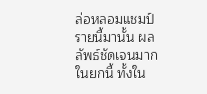ล่อหลอมแชมป์รายนี้มานั้น ผลลัพธ์ชัดเจนมากในยกนี้ ทั้งใน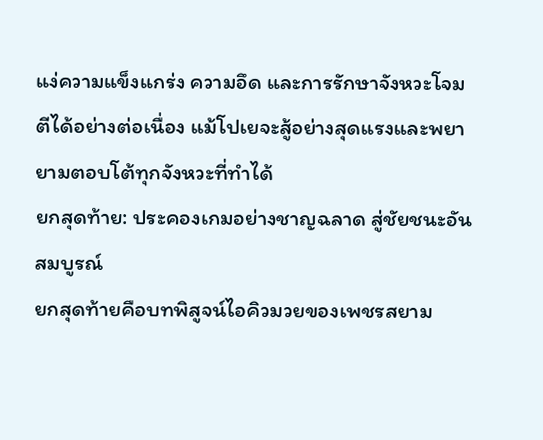แง่ความแข็งแกร่ง ความอึด และการรักษาจังหวะโจมตีได้อย่างต่อเนื่อง แม้โปเยจะสู้อย่างสุดแรงและพยายามตอบโต้ทุกจังหวะที่ทำได้
ยกสุดท้าย: ประคองเกมอย่างชาญฉลาด สู่ชัยชนะอันสมบูรณ์
ยกสุดท้ายคือบทพิสูจน์ไอคิวมวยของเพชรสยาม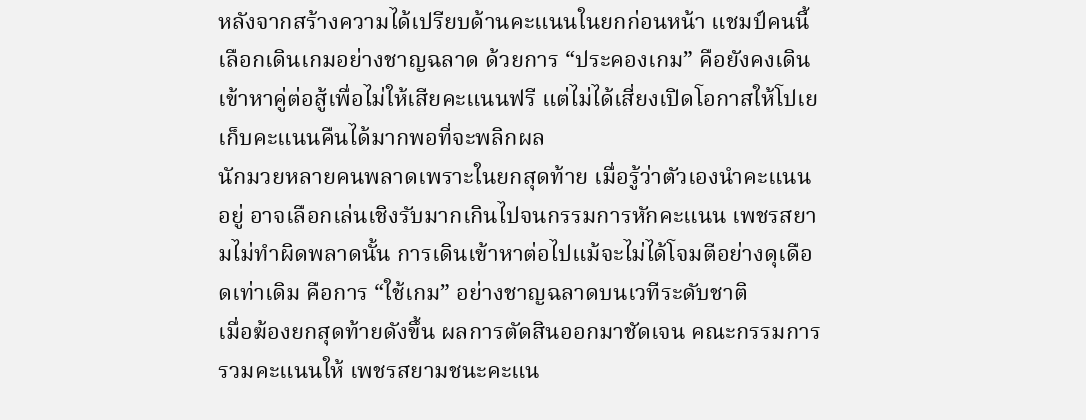หลังจากสร้างความได้เปรียบด้านคะแนนในยกก่อนหน้า แชมป์คนนี้เลือกเดินเกมอย่างชาญฉลาด ด้วยการ “ประคองเกม” คือยังคงเดินเข้าหาคู่ต่อสู้เพื่อไม่ให้เสียคะแนนฟรี แต่ไม่ได้เสี่ยงเปิดโอกาสให้โปเยเก็บคะแนนคืนได้มากพอที่จะพลิกผล
นักมวยหลายคนพลาดเพราะในยกสุดท้าย เมื่อรู้ว่าตัวเองนำคะแนนอยู่ อาจเลือกเล่นเชิงรับมากเกินไปจนกรรมการหักคะแนน เพชรสยามไม่ทำผิดพลาดนั้น การเดินเข้าหาต่อไปแม้จะไม่ได้โจมตีอย่างดุเดือดเท่าเดิม คือการ “ใช้เกม” อย่างชาญฉลาดบนเวทีระดับชาติ
เมื่อฆ้องยกสุดท้ายดังขึ้น ผลการตัดสินออกมาชัดเจน คณะกรรมการรวมคะแนนให้ เพชรสยามชนะคะแน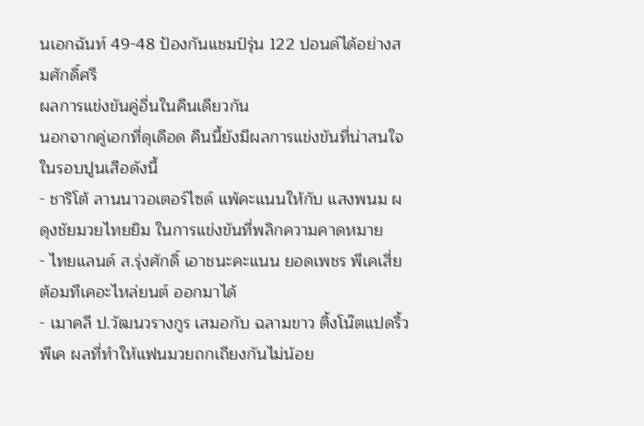นเอกฉันท์ 49-48 ป้องกันแชมป์รุ่น 122 ปอนด์ได้อย่างสมศักดิ์ศรี
ผลการแข่งขันคู่อื่นในคืนเดียวกัน
นอกจากคู่เอกที่ดุเดือด คืนนี้ยังมีผลการแข่งขันที่น่าสนใจในรอบปูนเสือดังนี้
- ชาริโต้ ลานนาวอเตอร์ไซด์ แพ้คะแนนให้กับ แสงพนม ผดุงชัยมวยไทยยิม ในการแข่งขันที่พลิกความคาดหมาย
- ไทยแลนด์ ส.รุ่งศักดิ์ เอาชนะคะแนน ยอดเพชร พีเคเสี่ยต้อมทีเคอะไหล่ยนต์ ออกมาได้
- เมาคลี ป.วัฒนวรางกูร เสมอกับ ฉลามขาว ติ้งโน๊ตแปดริ้วพีเค ผลที่ทำให้แฟนมวยถกเถียงกันไม่น้อย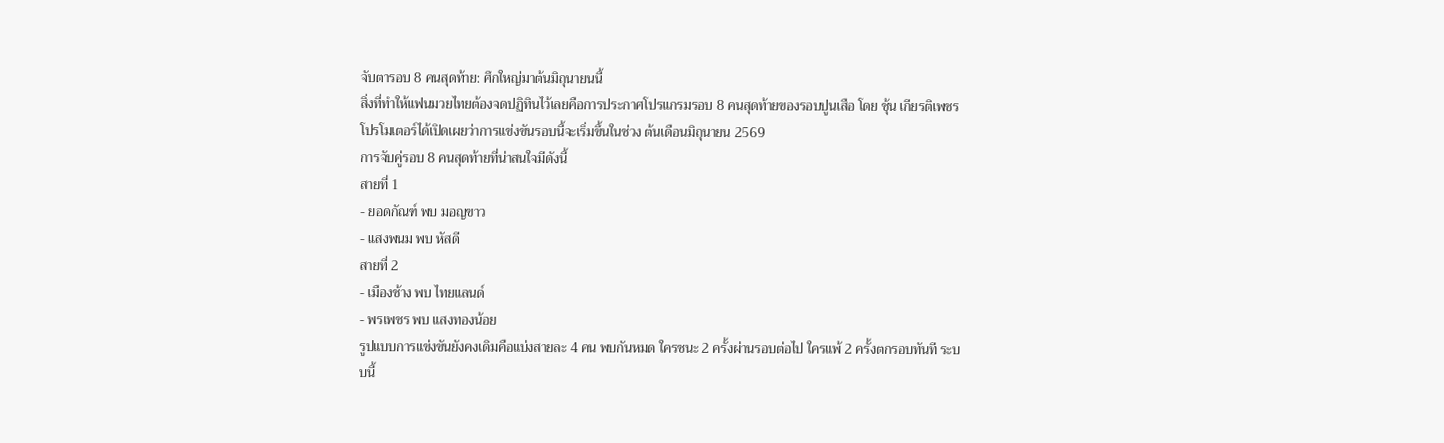จับตารอบ 8 คนสุดท้าย: ศึกใหญ่มาต้นมิถุนายนนี้
สิ่งที่ทำให้แฟนมวยไทยต้องจดปฏิทินไว้เลยคือการประกาศโปรแกรมรอบ 8 คนสุดท้ายของรอบปูนเสือ โดย ชุ้น เกียรติเพชร โปรโมเตอร์ได้เปิดเผยว่าการแข่งขันรอบนี้จะเริ่มขึ้นในช่วง ต้นเดือนมิถุนายน 2569
การจับคู่รอบ 8 คนสุดท้ายที่น่าสนใจมีดังนี้
สายที่ 1
- ยอดกัณฑ์ พบ มอญขาว
- แสงพนม พบ หัสดี
สายที่ 2
- เมืองช้าง พบ ไทยแลนด์
- พรเพชร พบ แสงทองน้อย
รูปแบบการแข่งขันยังคงเดิมคือแบ่งสายละ 4 คน พบกันหมด ใครชนะ 2 ครั้งผ่านรอบต่อไป ใครแพ้ 2 ครั้งตกรอบทันที ระบบนี้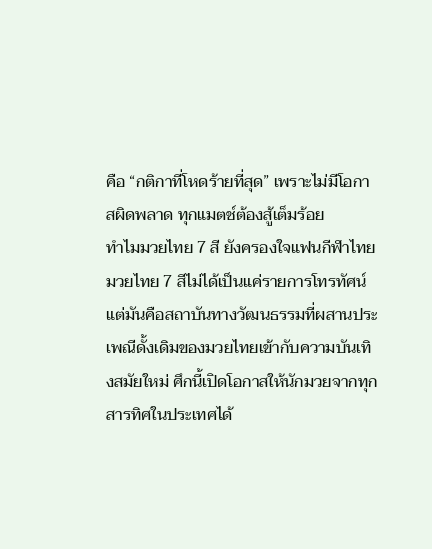คือ “กติกาที่โหดร้ายที่สุด” เพราะไม่มีโอกาสผิดพลาด ทุกแมตช์ต้องสู้เต็มร้อย
ทำไมมวยไทย 7 สี ยังครองใจแฟนกีฬาไทย
มวยไทย 7 สีไม่ได้เป็นแค่รายการโทรทัศน์ แต่มันคือสถาบันทางวัฒนธรรมที่ผสานประเพณีดั้งเดิมของมวยไทยเข้ากับความบันเทิงสมัยใหม่ ศึกนี้เปิดโอกาสให้นักมวยจากทุกสารทิศในประเทศได้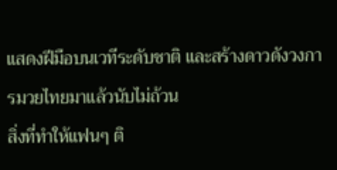แสดงฝีมือบนเวทีระดับชาติ และสร้างดาวดังวงการมวยไทยมาแล้วนับไม่ถ้วน
สิ่งที่ทำให้แฟนๆ ติ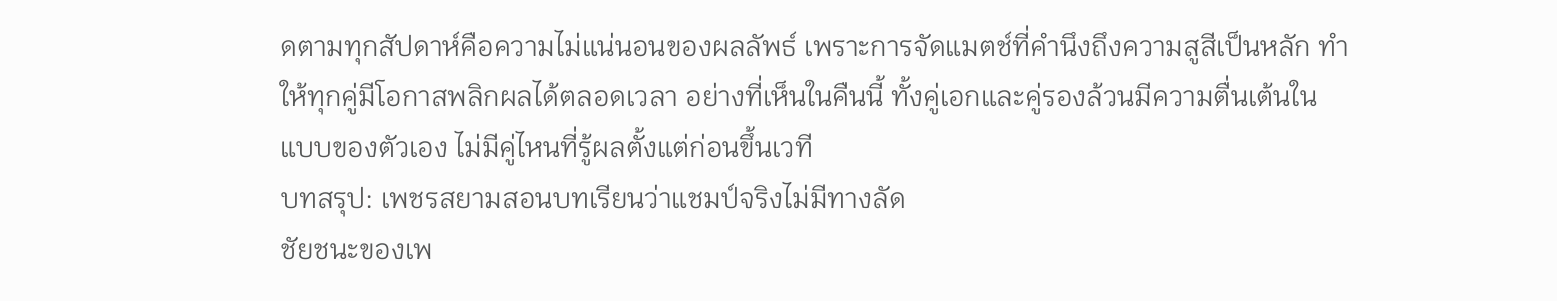ดตามทุกสัปดาห์คือความไม่แน่นอนของผลลัพธ์ เพราะการจัดแมตช์ที่คำนึงถึงความสูสีเป็นหลัก ทำให้ทุกคู่มีโอกาสพลิกผลได้ตลอดเวลา อย่างที่เห็นในคืนนี้ ทั้งคู่เอกและคู่รองล้วนมีความตื่นเต้นในแบบของตัวเอง ไม่มีคู่ไหนที่รู้ผลตั้งแต่ก่อนขึ้นเวที
บทสรุป: เพชรสยามสอนบทเรียนว่าแชมป์จริงไม่มีทางลัด
ชัยชนะของเพ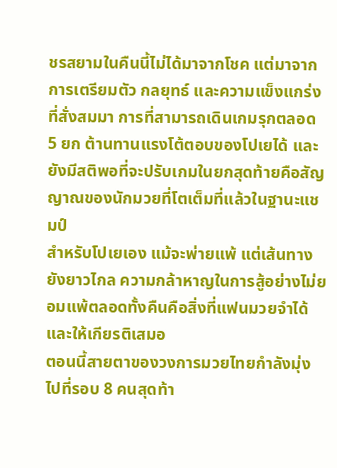ชรสยามในคืนนี้ไม่ได้มาจากโชค แต่มาจากการเตรียมตัว กลยุทธ์ และความแข็งแกร่งที่สั่งสมมา การที่สามารถเดินเกมรุกตลอด 5 ยก ต้านทานแรงโต้ตอบของโปเยได้ และยังมีสติพอที่จะปรับเกมในยกสุดท้ายคือสัญญาณของนักมวยที่โตเต็มที่แล้วในฐานะแชมป์
สำหรับโปเยเอง แม้จะพ่ายแพ้ แต่เส้นทางยังยาวไกล ความกล้าหาญในการสู้อย่างไม่ยอมแพ้ตลอดทั้งคืนคือสิ่งที่แฟนมวยจำได้และให้เกียรติเสมอ
ตอนนี้สายตาของวงการมวยไทยกำลังมุ่งไปที่รอบ 8 คนสุดท้า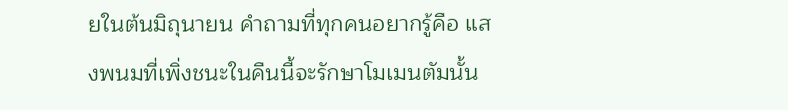ยในต้นมิถุนายน คำถามที่ทุกคนอยากรู้คือ แสงพนมที่เพิ่งชนะในคืนนี้จะรักษาโมเมนตัมนั้น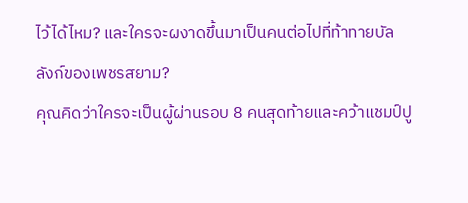ไว้ได้ไหม? และใครจะผงาดขึ้นมาเป็นคนต่อไปที่ท้าทายบัลลังก์ของเพชรสยาม?
คุณคิดว่าใครจะเป็นผู้ผ่านรอบ 8 คนสุดท้ายและคว้าแชมป์ปู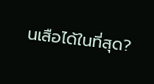นเสือได้ในที่สุด?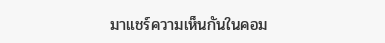มาแชร์ความเห็นกันในคอม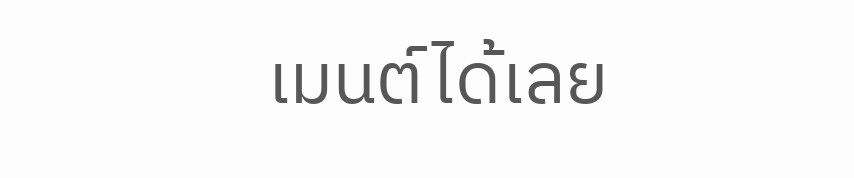เมนต์ได้เลย